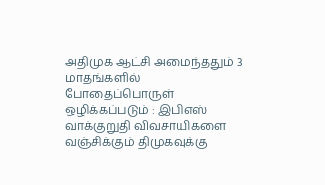அதிமுக ஆட்சி அமைந்ததும் 3 மாதங்களில் போதைப்பொருள் ஒழிக்கப்படும் : இபிஎஸ் வாக்குறுதி விவசாயிகளை வஞ்சிக்கும் திமுகவுக்கு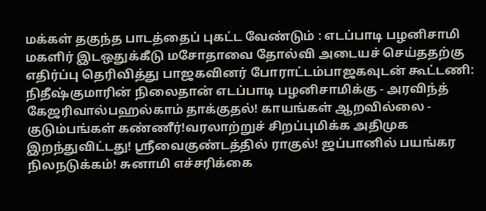மக்கள் தகுந்த பாடத்தைப் புகட்ட வேண்டும் : எடப்பாடி பழனிசாமி மகளிர் இடஒதுக்கீடு மசோதாவை தோல்வி அடையச் செய்ததற்கு எதிர்ப்பு தெரிவித்து பாஜகவினர் போராட்டம்பாஜகவுடன் கூட்டணி: நிதீஷ்குமாரின் நிலைதான் எடப்பாடி பழனிசாமிக்கு - அரவிந்த் கேஜரிவால்பஹல்காம் தாக்குதல்! காயங்கள் ஆறவில்லை - குடும்பங்கள் கண்ணீர்!வரலாற்றுச் சிறப்புமிக்க அதிமுக இறந்துவிட்டது! ஸ்ரீவைகுண்டத்தில் ராகுல்! ஜப்பானில் பயங்கர நிலநடுக்கம்! சுனாமி எச்சரிக்கை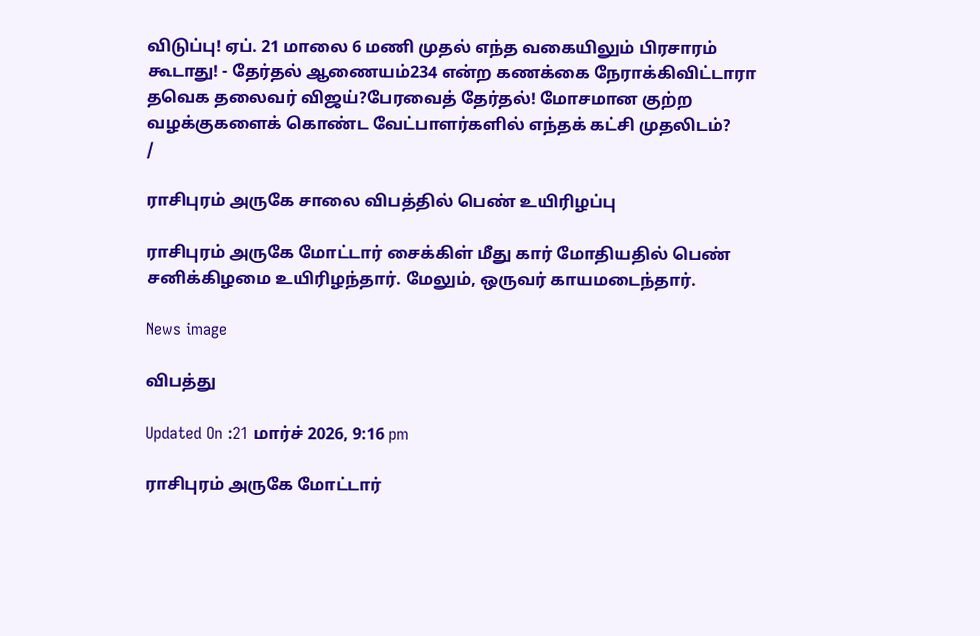விடுப்பு! ஏப். 21 மாலை 6 மணி முதல் எந்த வகையிலும் பிரசாரம் கூடாது! - தேர்தல் ஆணையம்234 என்ற கணக்கை நேராக்கிவிட்டாரா தவெக தலைவர் விஜய்?பேரவைத் தேர்தல்! மோசமான குற்ற வழக்குகளைக் கொண்ட வேட்பாளர்களில் எந்தக் கட்சி முதலிடம்?
/

ராசிபுரம் அருகே சாலை விபத்தில் பெண் உயிரிழப்பு

ராசிபுரம் அருகே மோட்டார் சைக்கிள் மீது கார் மோதியதில் பெண் சனிக்கிழமை உயிரிழந்தார். மேலும், ஒருவர் காயமடைந்தார்.

News image

விபத்து

Updated On :21 மார்ச் 2026, 9:16 pm

ராசிபுரம் அருகே மோட்டார்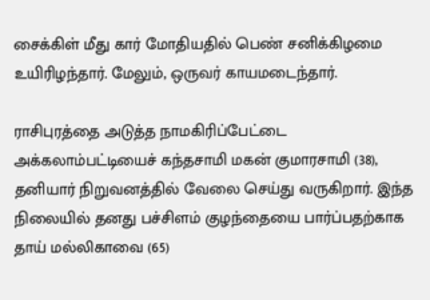சைக்கிள் மீது கார் மோதியதில் பெண் சனிக்கிழமை உயிரிழந்தார். மேலும், ஒருவர் காயமடைந்தார்.

ராசிபுரத்தை அடுத்த நாமகிரிப்பேட்டை அக்கலாம்பட்டியைச் கந்தசாமி மகன் குமாரசாமி (38), தனியார் நிறுவனத்தில் வேலை செய்து வருகிறார். இந்த நிலையில் தனது பச்சிளம் குழந்தையை பார்ப்பதற்காக தாய் மல்லிகாவை (65)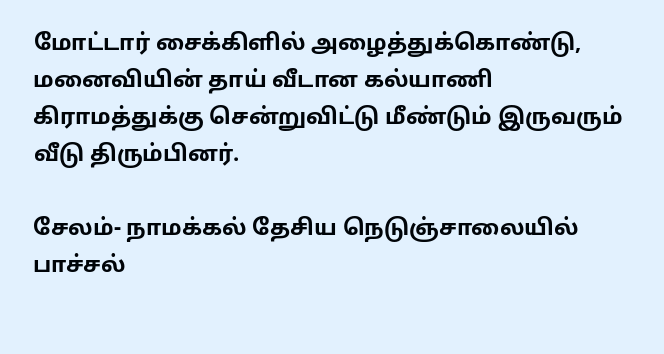மோட்டார் சைக்கிளில் அழைத்துக்கொண்டு, மனைவியின் தாய் வீடான கல்யாணி கிராமத்துக்கு சென்றுவிட்டு மீண்டும் இருவரும் வீடு திரும்பினர்.

சேலம்- நாமக்கல் தேசிய நெடுஞ்சாலையில் பாச்சல்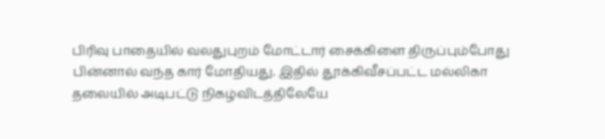பிரிவு பாதையில் வலதுபுறம் மோட்டார் சைக்கிளை திருப்பும்போது பின்னால் வந்த கார் மோதியது. இதில் தூக்கிவீசப்பட்ட மல்லிகா தலையில் அடிபட்டு நிகழ்விடத்திலேயே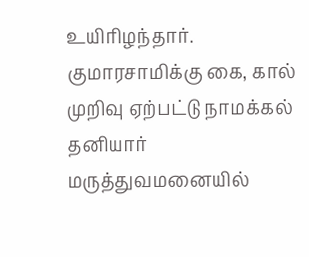உயிரிழந்தார். குமாரசாமிக்கு கை, கால் முறிவு ஏற்பட்டு நாமக்கல் தனியார் மருத்துவமனையில்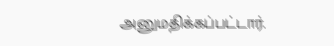அனுமதிக்கப்பட்டார்.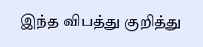இந்த விபத்து குறித்து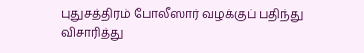புதுசத்திரம் போலீஸார் வழக்குப் பதிந்து விசாரித்து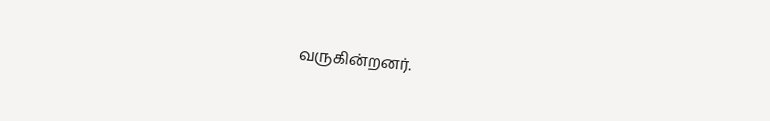வருகின்றனர்.